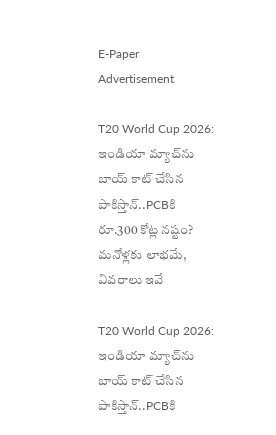E-Paper
Advertisement

T20 World Cup 2026: ఇండియా మ్యాచ్‌ను బాయ్ కాట్ చేసిన పాకిస్తాన్‌..PCBకి రూ.300 కోట్ల న‌ష్టం? మ‌నోళ్ల‌కు లాభ‌మే, వివరాలు ఇవే

T20 World Cup 2026: ఇండియా మ్యాచ్‌ను బాయ్ కాట్ చేసిన పాకిస్తాన్‌..PCBకి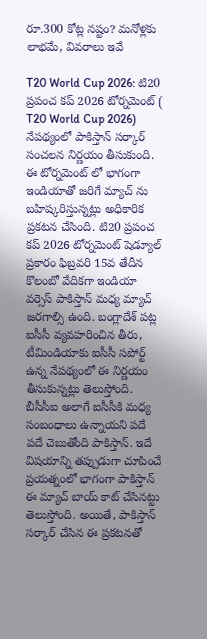రూ.300 కోట్ల న‌ష్టం? మ‌నోళ్ల‌కు లాభ‌మే, వివరాలు ఇవే

T20 World Cup 2026: టి20 ప్రపంచ కప్ 2026 టోర్నమెంట్ ( T20 World Cup 2026) నేపథ్యంలో పాకిస్తాన్ సర్కార్ సంచలన నిర్ణయం తీసుకుంది. ఈ టోర్నమెంట్ లో భాగంగా ఇండియాతో జరిగే మ్యాచ్ ను బహిష్కరిస్తున్నట్లు అధికారిక ప్రకటన చేసింది. టి20 ప్రపంచ కప్ 2026 టోర్నమెంట్ షెడ్యూల్ ప్రకారం ఫిబ్రవరి 15వ తేదీన కొలంబో వేదికగా ఇండియా వర్సెస్ పాకిస్తాన్ మధ్య మ్యాచ్ జరగాల్సి ఉంది. బంగ్లాదేశ్ పట్ల ఐసీసీ వ్యవహరించిన తీరు, టీమిండియాకు ఐసీసీ సపోర్ట్ ఉన్న నేపథ్యంలో ఈ నిర్ణయం తీసుకున్నట్లు తెలుస్తోంది. బీసీసీఐ అలాగే ఐసీసీకి మధ్య సంబంధాలు ఉన్నాయని పదే పదే చెబుతోంది పాకిస్తాన్. ఇదే విషయాన్ని తప్పుడుగా చూపించే ప్రయత్నంలో భాగంగా పాకిస్తాన్ ఈ మ్యాచ్ బాయ్ కాట్‌ చేసినట్టు తెలుస్తోంది. అయితే, పాకిస్తాన్ స‌ర్కార్ చేసిన ఈ ప్ర‌క‌ట‌నతో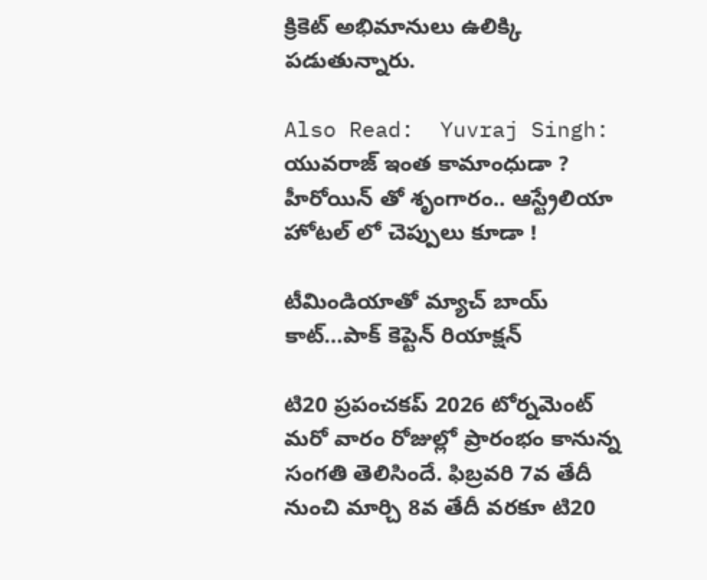క్రికెట్ అభిమానులు ఉలిక్కి ప‌డుతున్నారు.

Also Read:  Yuvraj Singh: యువ‌రాజ్ ఇంత కామాంధుడా ? హీరోయిన్ తో శృంగారం.. ఆస్ట్రేలియా హోట‌ల్ లో చెప్పులు కూడా !

టీమిండియాతో మ్యాచ్ బాయ్ కాట్‌…పాక్ కెప్టెన్ రియాక్ష‌న్‌

టి20 ప్రపంచకప్ 2026 టోర్నమెంట్ మరో వారం రోజుల్లో ప్రారంభం కానున్న సంగతి తెలిసిందే. ఫిబ్రవరి 7వ తేదీ నుంచి మార్చి 8వ తేదీ వరకూ టి20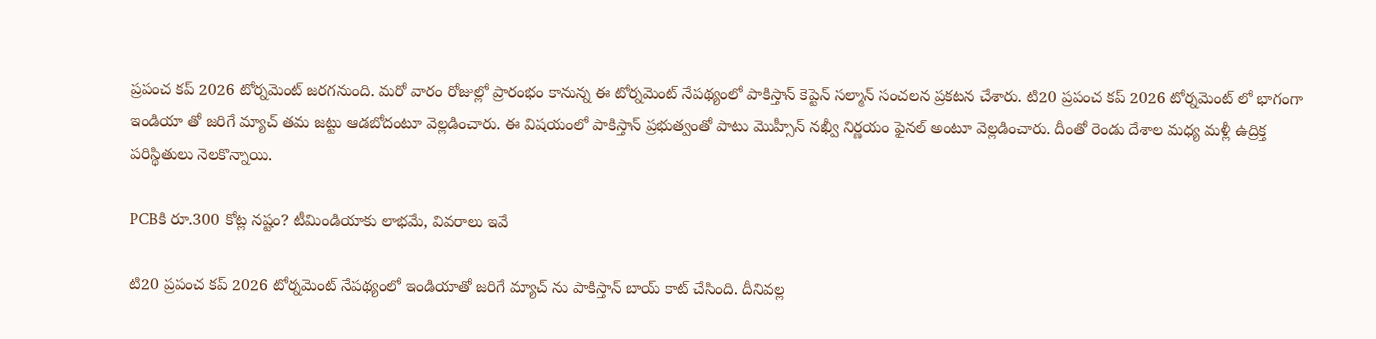ప్రపంచ కప్ 2026 టోర్నమెంట్ జరగనుంది. మరో వారం రోజుల్లో ప్రారంభం కానున్న ఈ టోర్నమెంట్ నేపథ్యంలో పాకిస్తాన్ కెప్టెన్ సల్మాన్ సంచలన ప్రకటన చేశారు. టి20 ప్రపంచ కప్ 2026 టోర్నమెంట్ లో భాగంగా ఇండియా తో జరిగే మ్యాచ్ తమ జట్టు ఆడబోదంటూ వెల్ల‌డించారు. ఈ విషయంలో పాకిస్తాన్ ప్రభుత్వంతో పాటు మొహ్సీన్ న‌ఖ్వీ నిర్ణయం ఫైనల్ అంటూ వెల్లడించారు. దీంతో రెండు దేశాల మధ్య మళ్లీ ఉద్రిక్త పరిస్థితులు నెలకొన్నాయి.

PCBకి రూ.300 కోట్ల న‌ష్టం? టీమిండియాకు లాభ‌మే, వివరాలు ఇవే

టి20 ప్రపంచ కప్ 2026 టోర్నమెంట్ నేపథ్యంలో ఇండియాతో జరిగే మ్యాచ్ ను పాకిస్తాన్ బాయ్ కాట్ చేసింది. దీనివల్ల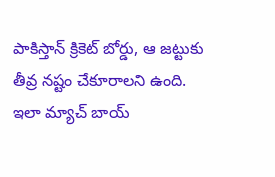పాకిస్తాన్ క్రికెట్ బోర్డు, ఆ జట్టుకు తీవ్ర నష్టం చేకూరాలని ఉంది. ఇలా మ్యాచ్ బాయ్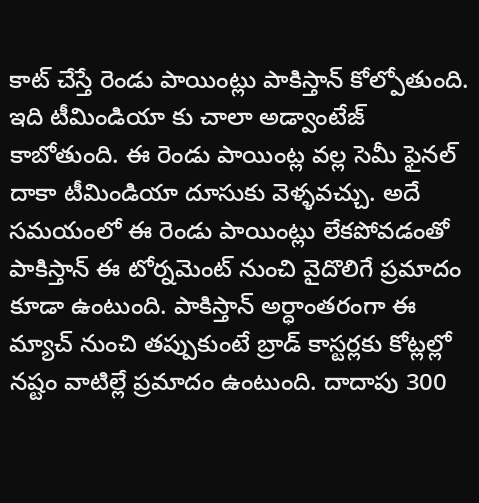కాట్ చేస్తే రెండు పాయింట్లు పాకిస్తాన్ కోల్పోతుంది. ఇది టీమిండియా కు చాలా అడ్వాంటేజ్ కాబోతుంది. ఈ రెండు పాయింట్ల వల్ల సెమీ ఫైనల్ దాకా టీమిండియా దూసుకు వెళ్ళవచ్చు. అదే సమయంలో ఈ రెండు పాయింట్లు లేకపోవడంతో పాకిస్తాన్ ఈ టోర్నమెంట్ నుంచి వైదొలిగే ప్రమాదం కూడా ఉంటుంది. పాకిస్తాన్ అర్ధాంతరంగా ఈ మ్యాచ్ నుంచి తప్పుకుంటే బ్రాడ్ కాస్ట‌ర్ల‌కు కోట్లల్లో నష్టం వాటిల్లే ప్రమాదం ఉంటుంది. దాదాపు 300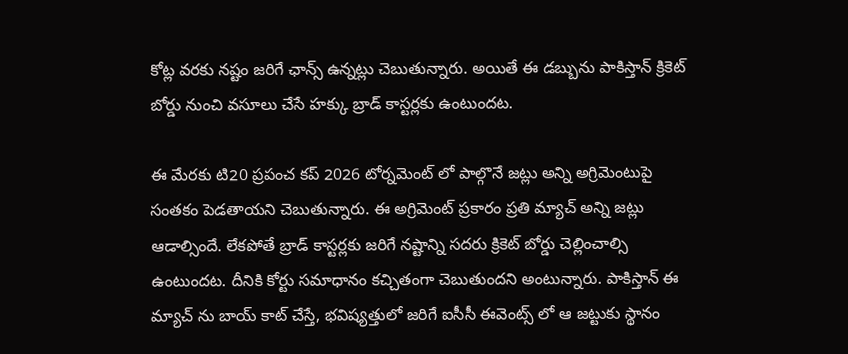కోట్ల వరకు నష్టం జరిగే ఛాన్స్ ఉన్నట్లు చెబుతున్నారు. అయితే ఈ డబ్బును పాకిస్తాన్ క్రికెట్ బోర్డు నుంచి వసూలు చేసే హక్కు బ్రాడ్ కాస్ట‌ర్ల‌కు ఉంటుందట.

ఈ మేరకు టి20 ప్రపంచ కప్ 2026 టోర్నమెంట్ లో పాల్గొనే జట్లు అన్ని అగ్రిమెంటుపై సంతకం పెడతాయని చెబుతున్నారు. ఈ అగ్రిమెంట్ ప్రకారం ప్రతి మ్యాచ్ అన్ని జట్లు ఆడాల్సిందే. లేకపోతే బ్రాడ్ కాస్ట‌ర్ల‌కు జరిగే నష్టాన్ని సదరు క్రికెట్ బోర్డు చెల్లించాల్సి ఉంటుందట. దీనికి కోర్టు సమాధానం కచ్చితంగా చెబుతుందని అంటున్నారు. పాకిస్తాన్ ఈ మ్యాచ్ ను బాయ్ కాట్ చేస్తే, భవిష్యత్తులో జరిగే ఐసీసీ ఈవెంట్స్ లో ఆ జట్టుకు స్థానం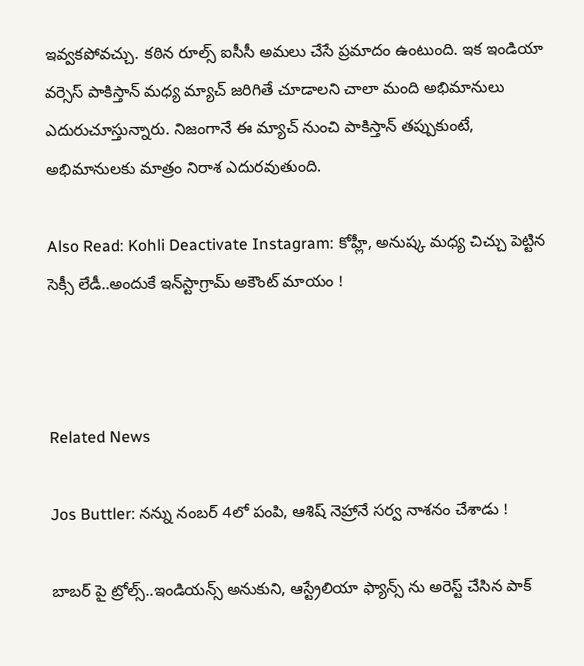ఇవ్వకపోవచ్చు. కఠిన రూల్స్ ఐసీసీ అమలు చేసే ప్రమాదం ఉంటుంది. ఇక ఇండియా వర్సెస్ పాకిస్తాన్ మధ్య మ్యాచ్ జరిగితే చూడాలని చాలా మంది అభిమానులు ఎదురుచూస్తున్నారు. నిజంగానే ఈ మ్యాచ్ నుంచి పాకిస్తాన్ తప్పుకుంటే, అభిమానులకు మాత్రం నిరాశ ఎదురవుతుంది.

Also Read: Kohli Deactivate Instagram: కోహ్లీ, అనుష్క మ‌ధ్య చిచ్చు పెట్టిన సెక్సీ లేడీ..అందుకే ఇన్‌స్టాగ్రామ్‌ అకౌంట్ మాయం !



Related News

Jos Buttler: న‌న్ను నంబ‌ర్ 4లో పంపి, ఆశిష్ నెహ్రానే స‌ర్వ నాశ‌నం చేశాడు !

బాబ‌ర్ పై ట్రోల్స్‌..ఇండియ‌న్స్ అనుకుని, ఆస్ట్రేలియా ఫ్యాన్స్ ను అరెస్ట్ చేసిన పాక్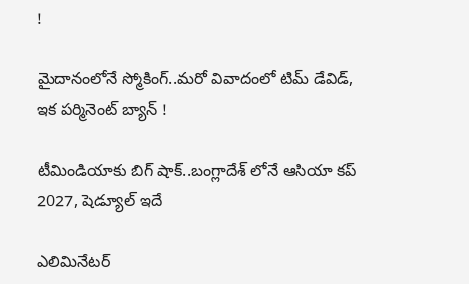!

మైదానంలోనే స్మోకింగ్..మ‌రో వివాదంలో టిమ్ డేవిడ్, ఇక ప‌ర్మినెంట్ బ్యాన్ !

టీమిండియాకు బిగ్ షాక్‌..బంగ్లాదేశ్ లోనే ఆసియా కప్ 2027, షెడ్యూల్ ఇదే

ఎలిమినేట‌ర్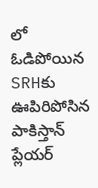లో ఓడిపోయిన‌ SRHకు ఊపిరిపోసిన పాకిస్తాన్ ప్లేయ‌ర్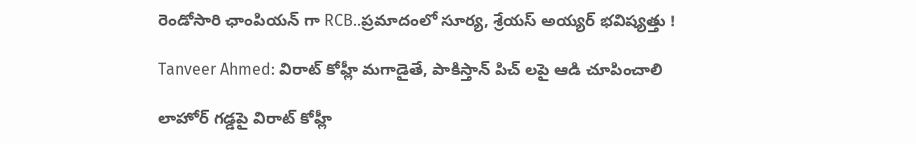రెండోసారి ఛాంపియ‌న్ గా RCB..ప్ర‌మాదంలో సూర్య‌, శ్రేయ‌స్ అయ్య‌ర్ భ‌విష్య‌త్తు !

Tanveer Ahmed: విరాట్ కోహ్లీ మ‌గాడైతే, పాకిస్తాన్ పిచ్ ల‌పై ఆడి చూపించాలి

లాహోర్ గ‌డ్డ‌పై విరాట్ కోహ్లీ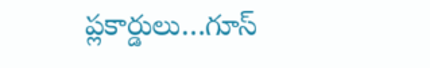ప్లకార్డులు…గూస్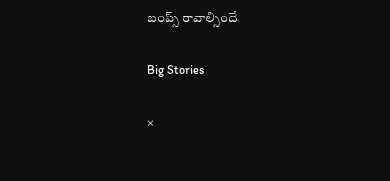బంప్స్ రావాల్సిందే

Big Stories

×